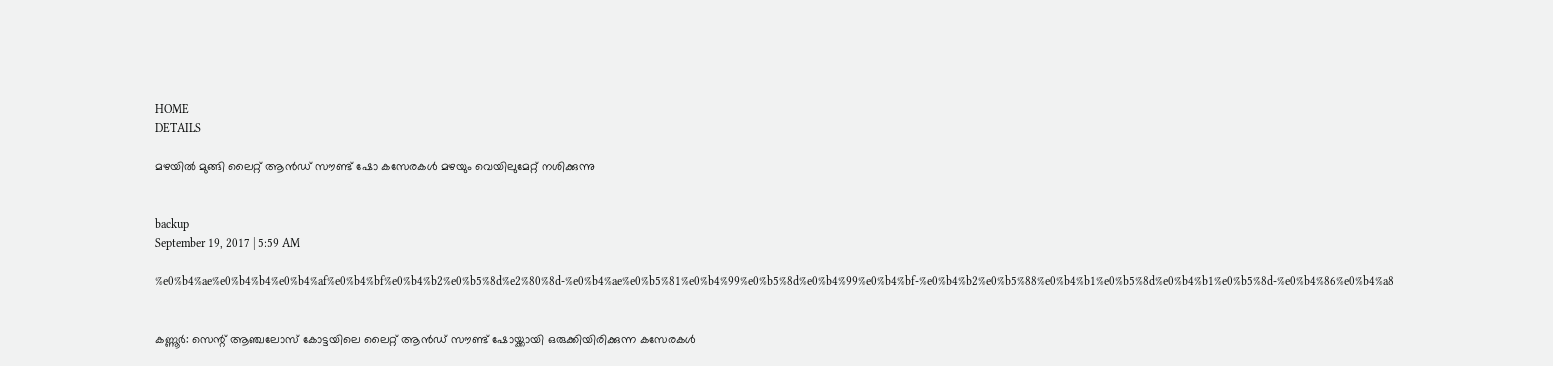HOME
DETAILS

മഴയില്‍ മുങ്ങി ലൈറ്റ് ആന്‍ഡ് സൗണ്ട് ഷോ കസേരകള്‍ മഴയും വെയിലുമേറ്റ് നശിക്കുന്നു


backup
September 19, 2017 | 5:59 AM

%e0%b4%ae%e0%b4%b4%e0%b4%af%e0%b4%bf%e0%b4%b2%e0%b5%8d%e2%80%8d-%e0%b4%ae%e0%b5%81%e0%b4%99%e0%b5%8d%e0%b4%99%e0%b4%bf-%e0%b4%b2%e0%b5%88%e0%b4%b1%e0%b5%8d%e0%b4%b1%e0%b5%8d-%e0%b4%86%e0%b4%a8


കണ്ണൂര്‍: സെന്റ് ആഞ്ചലോസ് കോട്ടയിലെ ലൈറ്റ് ആന്‍ഡ് സൗണ്ട് ഷോയ്ക്കായി ഒരുക്കിയിരിക്കുന്ന കസേരകള്‍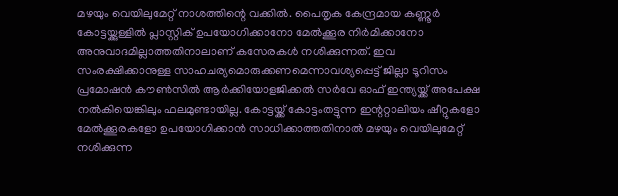മഴയും വെയിലുമേറ്റ് നാശത്തിന്റെ വക്കില്‍. പൈതൃക കേന്ദ്രമായ കണ്ണൂര്‍ കോട്ടയ്ക്കുള്ളില്‍ പ്ലാസ്റ്റിക് ഉപയോഗിക്കാനോ മേല്‍ക്കൂര നിര്‍മിക്കാനോ അനുവാദമില്ലാത്തതിനാലാണ് കസേരകള്‍ നശിക്കുന്നത്. ഇവ സംരക്ഷിക്കാനുള്ള സാഹചര്യമൊരുക്കണമെന്നാവശ്യപ്പെട്ട് ജില്ലാ ടൂറിസം പ്രമോഷന്‍ കൗണ്‍സില്‍ ആര്‍ക്കിയോളജിക്കല്‍ സര്‍വേ ഓഫ് ഇന്ത്യയ്ക്ക് അപേക്ഷ നല്‍കിയെങ്കിലും ഫലമുണ്ടായില്ല. കോട്ടയ്ക്ക് കോട്ടംതട്ടുന്ന ഇന്ററ്റാലിയം ഷീറ്റുകളോ മേല്‍ക്കൂരകളോ ഉപയോഗിക്കാന്‍ സാധിക്കാത്തതിനാല്‍ മഴയും വെയിലുമേറ്റ് നശിക്കുന്ന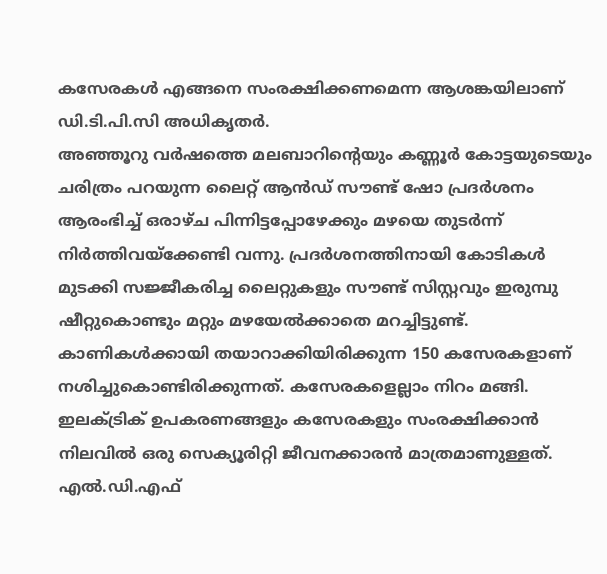കസേരകള്‍ എങ്ങനെ സംരക്ഷിക്കണമെന്ന ആശങ്കയിലാണ് ഡി.ടി.പി.സി അധികൃതര്‍.
അഞ്ഞൂറു വര്‍ഷത്തെ മലബാറിന്റെയും കണ്ണൂര്‍ കോട്ടയുടെയും ചരിത്രം പറയുന്ന ലൈറ്റ് ആന്‍ഡ് സൗണ്ട് ഷോ പ്രദര്‍ശനം ആരംഭിച്ച് ഒരാഴ്ച പിന്നിട്ടപ്പോഴേക്കും മഴയെ തുടര്‍ന്ന് നിര്‍ത്തിവയ്‌ക്കേണ്ടി വന്നു. പ്രദര്‍ശനത്തിനായി കോടികള്‍ മുടക്കി സജ്ജീകരിച്ച ലൈറ്റുകളും സൗണ്ട് സിസ്റ്റവും ഇരുമ്പു ഷീറ്റുകൊണ്ടും മറ്റും മഴയേല്‍ക്കാതെ മറച്ചിട്ടുണ്ട്.
കാണികള്‍ക്കായി തയാറാക്കിയിരിക്കുന്ന 150 കസേരകളാണ് നശിച്ചുകൊണ്ടിരിക്കുന്നത്. കസേരകളെല്ലാം നിറം മങ്ങി. ഇലക്ട്രിക് ഉപകരണങ്ങളും കസേരകളും സംരക്ഷിക്കാന്‍ നിലവില്‍ ഒരു സെക്യൂരിറ്റി ജീവനക്കാരന്‍ മാത്രമാണുള്ളത്.
എല്‍.ഡി.എഫ്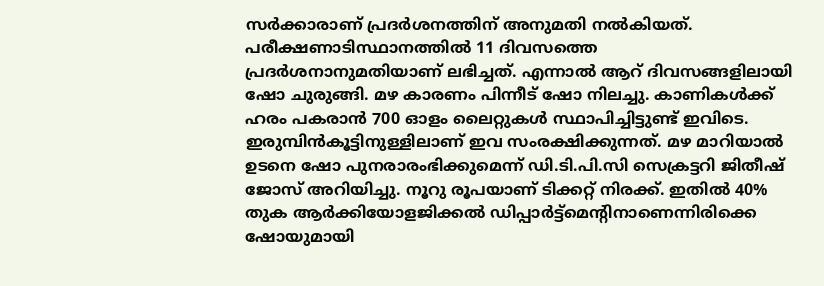സര്‍ക്കാരാണ് പ്രദര്‍ശനത്തിന് അനുമതി നല്‍കിയത്. പരീക്ഷണാടിസ്ഥാനത്തില്‍ 11 ദിവസത്തെ പ്രദര്‍ശനാനുമതിയാണ് ലഭിച്ചത്. എന്നാല്‍ ആറ് ദിവസങ്ങളിലായി ഷോ ചുരുങ്ങി. മഴ കാരണം പിന്നീട് ഷോ നിലച്ചു. കാണികള്‍ക്ക് ഹരം പകരാന്‍ 700 ഓളം ലൈറ്റുകള്‍ സ്ഥാപിച്ചിട്ടുണ്ട് ഇവിടെ.
ഇരുമ്പിന്‍കൂട്ടിനുള്ളിലാണ് ഇവ സംരക്ഷിക്കുന്നത്. മഴ മാറിയാല്‍ ഉടനെ ഷോ പുനരാരംഭിക്കുമെന്ന് ഡി.ടി.പി.സി സെക്രട്ടറി ജിതീഷ് ജോസ് അറിയിച്ചു. നൂറു രൂപയാണ് ടിക്കറ്റ് നിരക്ക്. ഇതില്‍ 40% തുക ആര്‍ക്കിയോളജിക്കല്‍ ഡിപ്പാര്‍ട്ട്‌മെന്റിനാണെന്നിരിക്കെ ഷോയുമായി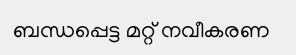ബന്ധപ്പെട്ട മറ്റ് നവീകരണ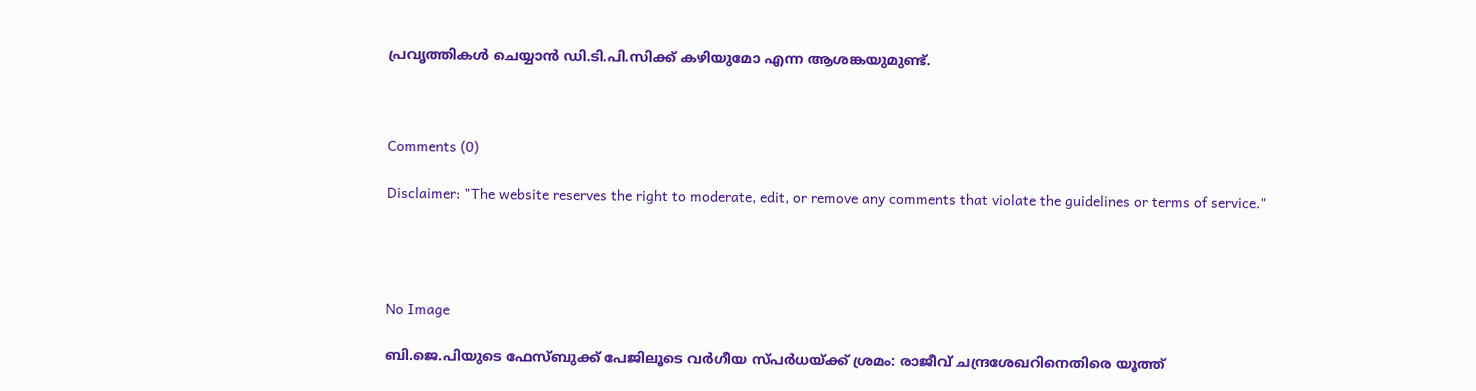പ്രവൃത്തികള്‍ ചെയ്യാന്‍ ഡി.ടി.പി.സിക്ക് കഴിയുമോ എന്ന ആശങ്കയുമുണ്ട്.



Comments (0)

Disclaimer: "The website reserves the right to moderate, edit, or remove any comments that violate the guidelines or terms of service."




No Image

ബി.ജെ.പിയുടെ ഫേസ്ബുക്ക് പേജിലൂടെ വർഗീയ സ്പർധയ്ക്ക് ശ്രമം: രാജീവ് ചന്ദ്രശേഖറിനെതിരെ യൂത്ത്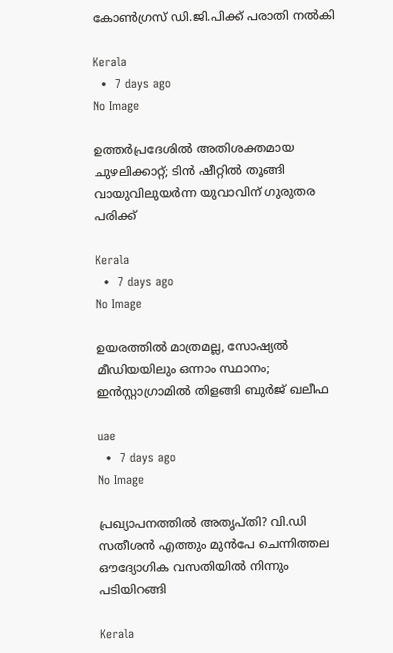കോൺഗ്രസ് ഡി.ജി.പിക്ക് പരാതി നൽകി

Kerala
  •  7 days ago
No Image

ഉത്തര്‍പ്രദേശില്‍ അതിശക്തമായ ചുഴലിക്കാറ്റ്; ടിന്‍ ഷീറ്റില്‍ തൂങ്ങി വായുവിലുയര്‍ന്ന യുവാവിന് ഗുരുതര പരിക്ക്

Kerala
  •  7 days ago
No Image

ഉയരത്തിൽ മാത്രമല്ല, സോഷ്യൽ മീഡിയയിലും ഒന്നാം സ്ഥാനം; ഇൻസ്റ്റാഗ്രാമിൽ തിളങ്ങി ബുർജ് ഖലീഫ

uae
  •  7 days ago
No Image

പ്രഖ്യാപനത്തിൽ അതൃപ്തി? വി.ഡി സതീശൻ എത്തും മുൻപേ ചെന്നിത്തല ഔദ്യോഗിക വസതിയിൽ നിന്നും പടിയിറങ്ങി

Kerala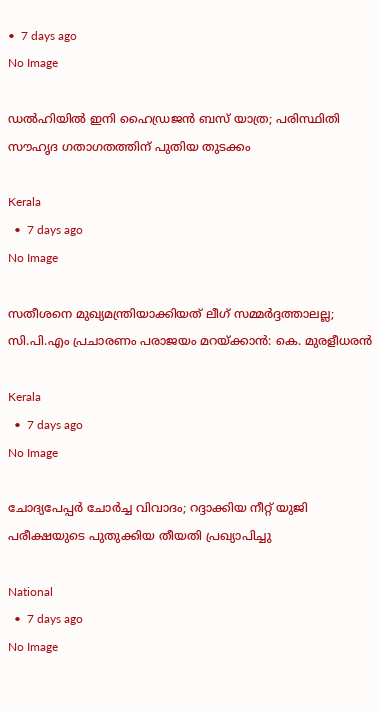•  7 days ago
No Image

ഡല്‍ഹിയില്‍ ഇനി ഹൈഡ്രജന്‍ ബസ് യാത്ര; പരിസ്ഥിതി സൗഹൃദ ഗതാഗതത്തിന് പുതിയ തുടക്കം

Kerala
  •  7 days ago
No Image

സതീശനെ മുഖ്യമന്ത്രിയാക്കിയത് ലീഗ് സമ്മർദ്ദത്താലല്ല; സി.പി.എം പ്രചാരണം പരാജയം മറയ്ക്കാൻ: കെ. മുരളീധരൻ

Kerala
  •  7 days ago
No Image

ചോദ്യപേപ്പർ ചോർച്ച വിവാദം; റദ്ദാക്കിയ നീറ്റ് യുജി പരീക്ഷയുടെ പുതുക്കിയ തീയതി പ്രഖ്യാപിച്ചു

National
  •  7 days ago
No Image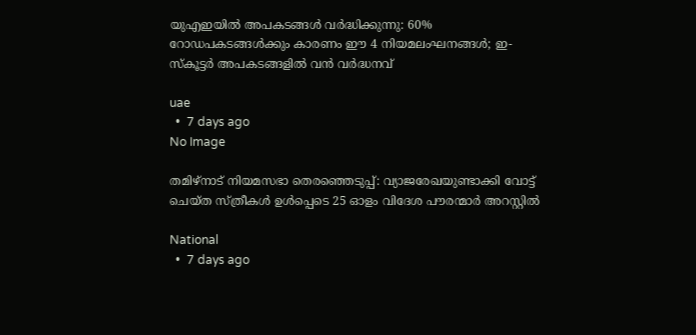യുഎഇയിൽ അപകടങ്ങൾ വർദ്ധിക്കുന്നു: 60% റോഡപകടങ്ങൾക്കും കാരണം ഈ 4 നിയമലംഘനങ്ങൾ; ഇ-സ്കൂട്ടർ അപകടങ്ങളിൽ വൻ വർദ്ധനവ്

uae
  •  7 days ago
No Image

തമിഴ്‌നാട് നിയമസഭാ തെരഞ്ഞെടുപ്പ്: വ്യാജരേഖയുണ്ടാക്കി വോട്ട് ചെയ്ത സ്ത്രീകൾ ഉൾപ്പെടെ 25 ഓളം വിദേശ പൗരന്മാർ അറസ്റ്റിൽ

National
  •  7 days ago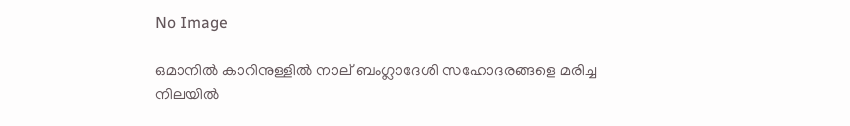No Image

ഒമാനിൽ കാറിനുള്ളിൽ നാല് ബംഗ്ലാദേശി സഹോദരങ്ങളെ മരിച്ച നിലയിൽ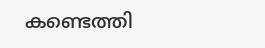കണ്ടെത്തി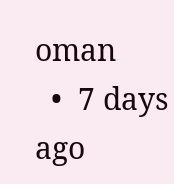oman
  •  7 days ago